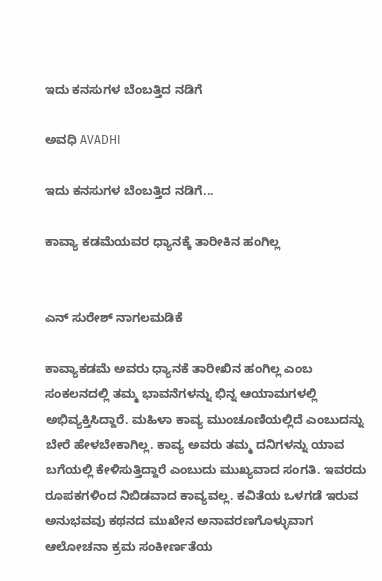ಇದು ಕನಸುಗಳ ಬೆಂಬತ್ತಿದ ನಡಿಗೆ‍

ಅವಧಿ AVADHI

ಇದು ಕನಸುಗಳ ಬೆಂಬತ್ತಿದ ನಡಿಗೆ...

ಕಾವ್ಯಾ ಕಡಮೆಯವರ ಧ್ಯಾನಕ್ಕೆ ತಾರೀಕಿನ ಹಂಗಿಲ್ಲ


ಎನ್ ಸುರೇಶ್ ನಾಗಲಮಡಿಕೆ

ಕಾವ್ಯಾಕಡಮೆ ಅವರು ಧ್ಯಾನಕೆ ತಾರೀಖಿನ ಹಂಗಿಲ್ಲ ಎಂಬ ಸಂಕಲನದಲ್ಲಿ ತಮ್ಮ ಭಾವನೆಗಳನ್ನು ಭಿನ್ನ ಆಯಾಮಗಳಲ್ಲಿ ಅಭಿವ್ಯಕ್ತಿಸಿದ್ದಾರೆ. ಮಹಿಳಾ ಕಾವ್ಯ ಮುಂಚೂಣಿಯಲ್ಲಿದೆ ಎಂಬುದನ್ನು ಬೇರೆ ಹೇಳಬೇಕಾಗಿಲ್ಲ. ಕಾವ್ಯ ಅವರು ತಮ್ಮ ದನಿಗಳನ್ನು ಯಾವ ಬಗೆಯಲ್ಲಿ ಕೇಳಿಸುತ್ತಿದ್ದಾರೆ ಎಂಬುದು ಮುಖ್ಯವಾದ ಸಂಗತಿ. ಇವರದು ರೂಪಕಗಳಿಂದ ನಿಬಿಡವಾದ ಕಾವ್ಯವಲ್ಲ. ಕವಿತೆಯ ಒಳಗಡೆ ಇರುವ ಅನುಭವವು ಕಥನದ ಮುಖೇನ ಅನಾವರಣಗೊಳ್ಳುವಾಗ ಆಲೋಚನಾ ಕ್ರಮ ಸಂಕೀರ್ಣತೆಯ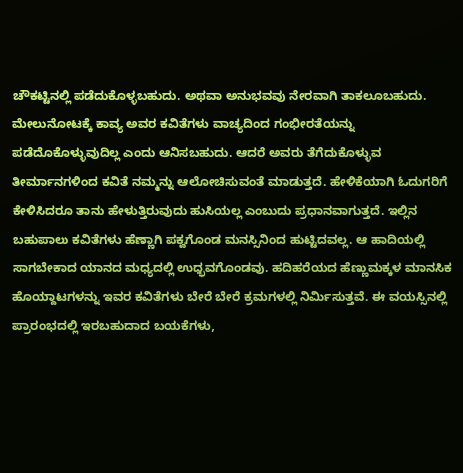ಚೌಕಟ್ಟಿನಲ್ಲಿ ಪಡೆದುಕೊಳ್ಳಬಹುದು. ಅಥವಾ ಅನುಭವವು ನೇರವಾಗಿ ತಾಕಲೂಬಹುದು. ಮೇಲುನೋಟಕ್ಕೆ ಕಾವ್ಯ ಅವರ ಕವಿತೆಗಳು ವಾಚ್ಯದಿಂದ ಗಂಭೀರತೆಯನ್ನು ಪಡೆದೊಕೊಳ್ಳುವುದಿಲ್ಲ ಎಂದು ಆನಿಸಬಹುದು. ಆದರೆ ಅವರು ತೆಗೆದುಕೊಳ್ಳುವ ತೀರ್ಮಾನಗಳಿಂದ ಕವಿತೆ ನಮ್ಮನ್ನು ಆಲೋಚಿಸುವಂತೆ ಮಾಡುತ್ತದೆ. ಹೇಳಿಕೆಯಾಗಿ ಓದುಗರಿಗೆ ಕೇಳಿಸಿದರೂ ತಾನು ಹೇಳುತ್ತಿರುವುದು ಹುಸಿಯಲ್ಲ ಎಂಬುದು ಪ್ರಧಾನವಾಗುತ್ತದೆ. ಇಲ್ಲಿನ ಬಹುಪಾಲು ಕವಿತೆಗಳು ಹೆಣ್ಣಾಗಿ ಪಕ್ವಗೊಂಡ ಮನಸ್ಸಿನಿಂದ ಹುಟ್ಟಿದವಲ್ಲ. ಆ ಹಾದಿಯಲ್ಲಿ ಸಾಗಬೇಕಾದ ಯಾನದ ಮಧ್ಯದಲ್ಲಿ ಉಧ್ಭವಗೊಂಡವು. ಹದಿಹರೆಯದ ಹೆಣ್ಣುಮಕ್ಕಳ ಮಾನಸಿಕ ಹೊಯ್ದಾಟಗಳನ್ನು ಇವರ ಕವಿತೆಗಳು ಬೇರೆ ಬೇರೆ ಕ್ರಮಗಳಲ್ಲಿ ನಿರ್ಮಿಸುತ್ತವೆ. ಈ ವಯಸ್ಸಿನಲ್ಲಿ ಪ್ರಾರಂಭದಲ್ಲಿ ಇರಬಹುದಾದ ಬಯಕೆಗಳು,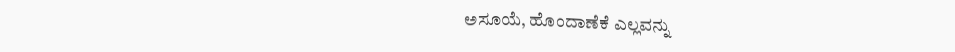ಅಸೂಯೆ, ಹೊಂದಾಣೆಕೆ ಎಲ್ಲವನ್ನು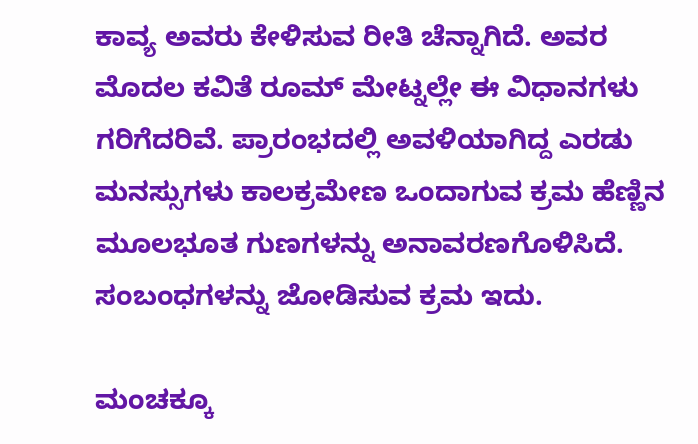ಕಾವ್ಯ ಅವರು ಕೇಳಿಸುವ ರೀತಿ ಚೆನ್ನಾಗಿದೆ. ಅವರ ಮೊದಲ ಕವಿತೆ ರೂಮ್ ಮೇಟ್ನಲ್ಲೇ ಈ ವಿಧಾನಗಳು ಗರಿಗೆದರಿವೆ. ಪ್ರಾರಂಭದಲ್ಲಿ ಅವಳಿಯಾಗಿದ್ದ ಎರಡು ಮನಸ್ಸುಗಳು ಕಾಲಕ್ರಮೇಣ ಒಂದಾಗುವ ಕ್ರಮ ಹೆಣ್ಣಿನ ಮೂಲಭೂತ ಗುಣಗಳನ್ನು ಅನಾವರಣಗೊಳಿಸಿದೆ. ಸಂಬಂಧಗಳನ್ನು ಜೋಡಿಸುವ ಕ್ರಮ ಇದು.

ಮಂಚಕ್ಕೂ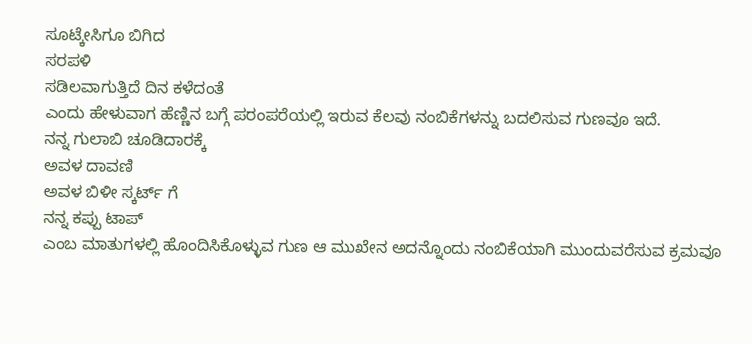ಸೂಟ್ಕೇಸಿಗೂ ಬಿಗಿದ
ಸರಪಳಿ
ಸಡಿಲವಾಗುತ್ತಿದೆ ದಿನ ಕಳೆದಂತೆ
ಎಂದು ಹೇಳುವಾಗ ಹೆಣ್ಣಿನ ಬಗ್ಗೆ ಪರಂಪರೆಯಲ್ಲಿ ಇರುವ ಕೆಲವು ನಂಬಿಕೆಗಳನ್ನು ಬದಲಿಸುವ ಗುಣವೂ ಇದೆ.
ನನ್ನ ಗುಲಾಬಿ ಚೂಡಿದಾರಕ್ಕೆ
ಅವಳ ದಾವಣಿ
ಅವಳ ಬಿಳೀ ಸ್ಕರ್ಟ್ ಗೆ
ನನ್ನ ಕಪ್ಪು ಟಾಪ್
ಎಂಬ ಮಾತುಗಳಲ್ಲಿ ಹೊಂದಿಸಿಕೊಳ್ಳುವ ಗುಣ ಆ ಮುಖೇನ ಅದನ್ನೊಂದು ನಂಬಿಕೆಯಾಗಿ ಮುಂದುವರೆಸುವ ಕ್ರಮವೂ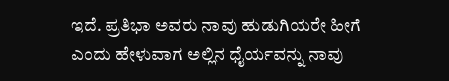ಇದೆ. ಪ್ರತಿಭಾ ಅವರು ನಾವು ಹುಡುಗಿಯರೇ ಹೀಗೆ ಎಂದು ಹೇಳುವಾಗ ಅಲ್ಲಿನ ಧೈರ್ಯವನ್ನು ನಾವು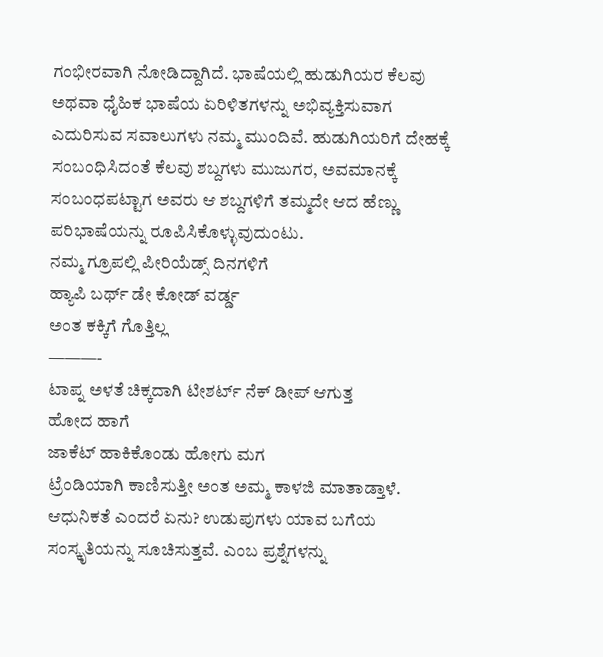ಗಂಭೀರವಾಗಿ ನೋಡಿದ್ದಾಗಿದೆ. ಭಾಷೆಯಲ್ಲಿ ಹುಡುಗಿಯರ ಕೆಲವು ಅಥವಾ ಧೈಹಿಕ ಭಾಷೆಯ ಏರಿಳಿತಗಳನ್ನು ಅಭಿವ್ಯಕ್ತಿಸುವಾಗ ಎದುರಿಸುವ ಸವಾಲುಗಳು ನಮ್ಮ ಮುಂದಿವೆ. ಹುಡುಗಿಯರಿಗೆ ದೇಹಕ್ಕೆ ಸಂಬಂಧಿಸಿದಂತೆ ಕೆಲವು ಶಬ್ದಗಳು ಮುಜುಗರ, ಅವಮಾನಕ್ಕೆ ಸಂಬಂಧಪಟ್ಟಾಗ ಅವರು ಆ ಶಬ್ದಗಳಿಗೆ ತಮ್ಮದೇ ಆದ ಹೆಣ್ಣು ಪರಿಭಾಷೆಯನ್ನು ರೂಪಿಸಿಕೊಳ್ಳುವುದುಂಟು.
ನಮ್ಮ ಗ್ರೂಪಲ್ಲಿ ಪೀರಿಯೆಡ್ಸ್ ದಿನಗಳಿಗೆ
ಹ್ಯಾಪಿ ಬರ್ಥ್ ಡೇ ಕೋಡ್ ವರ್ಡ್ಡ
ಅಂತ ಕಕ್ಕಿಗೆ ಗೊತ್ತಿಲ್ಲ
———-
ಟಾಪ್ನ ಅಳತೆ ಚಿಕ್ಕದಾಗಿ ಟೀಶರ್ಟ್ ನೆಕ್ ಡೀಪ್ ಆಗುತ್ತ
ಹೋದ ಹಾಗೆ
ಜಾಕೆಟ್ ಹಾಕಿಕೊಂಡು ಹೋಗು ಮಗ
ಟ್ರೆಂಡಿಯಾಗಿ ಕಾಣಿಸುತ್ತೀ ಅಂತ ಅಮ್ಮ ಕಾಳಜಿ ಮಾತಾಡ್ತಾಳೆ.
ಆಧುನಿಕತೆ ಎಂದರೆ ಏನು? ಉಡುಪುಗಳು ಯಾವ ಬಗೆಯ ಸಂಸ್ಕೃತಿಯನ್ನು ಸೂಚಿಸುತ್ತವೆ. ಎಂಬ ಪ್ರಶ್ನೆಗಳನ್ನು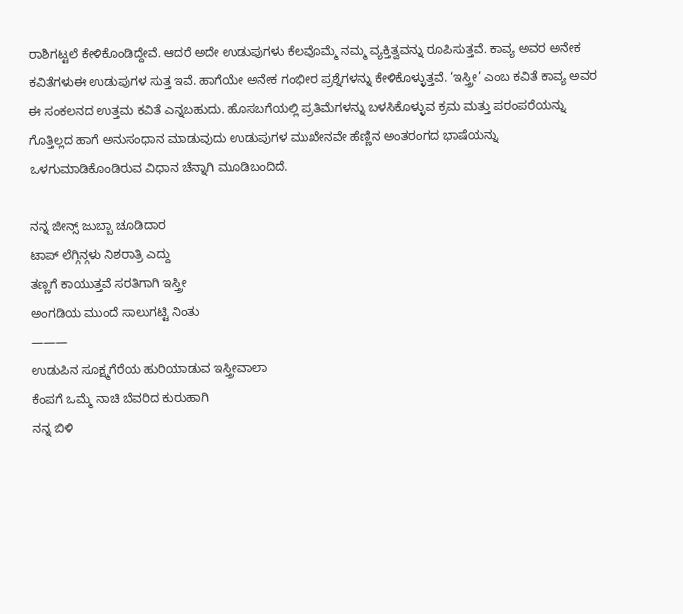ರಾಶಿಗಟ್ಟಲೆ ಕೇಳಿಕೊಂಡಿದ್ದೇವೆ. ಆದರೆ ಅದೇ ಉಡುಪುಗಳು ಕೆಲವೊಮ್ಮೆ ನಮ್ಮ ವ್ಯಕ್ತಿತ್ವವನ್ನು ರೂಪಿಸುತ್ತವೆ. ಕಾವ್ಯ ಅವರ ಅನೇಕ ಕವಿತೆಗಳುಈ ಉಡುಪುಗಳ ಸುತ್ತ ಇವೆ. ಹಾಗೆಯೇ ಅನೇಕ ಗಂಭೀರ ಪ್ರಶ್ನೆಗಳನ್ನು ಕೇಳಿಕೊಳ್ಳುತ್ತವೆ. ‘ಇಸ್ತ್ರೀ’ ಎಂಬ ಕವಿತೆ ಕಾವ್ಯ ಅವರ ಈ ಸಂಕಲನದ ಉತ್ತಮ ಕವಿತೆ ಎನ್ನಬಹುದು. ಹೊಸಬಗೆಯಲ್ಲಿ ಪ್ರತಿಮೆಗಳನ್ನು ಬಳಸಿಕೊಳ್ಳುವ ಕ್ರಮ ಮತ್ತು ಪರಂಪರೆಯನ್ನು ಗೊತ್ತಿಲ್ಲದ ಹಾಗೆ ಅನುಸಂಧಾನ ಮಾಡುವುದು ಉಡುಪುಗಳ ಮುಖೇನವೇ ಹೆಣ್ಣಿನ ಅಂತರಂಗದ ಭಾಷೆಯನ್ನು ಒಳಗುಮಾಡಿಕೊಂಡಿರುವ ವಿಧಾನ ಚೆನ್ನಾಗಿ ಮೂಡಿಬಂದಿದೆ.

ನನ್ನ ಜೀನ್ಸ್ ಜುಬ್ಬಾ ಚೂಡಿದಾರ
ಟಾಪ್ ಲೆಗ್ಗಿನ್ಗಳು ನಿಶರಾತ್ರಿ ಎದ್ದು
ತಣ್ಣಗೆ ಕಾಯುತ್ತವೆ ಸರತಿಗಾಗಿ ಇಸ್ತ್ರೀ
ಅಂಗಡಿಯ ಮುಂದೆ ಸಾಲುಗಟ್ಟಿ ನಿಂತು
———
ಉಡುಪಿನ ಸೂಕ್ಷ್ಮಗೆರೆಯ ಹುರಿಯಾಡುವ ಇಸ್ತ್ರೀವಾಲಾ
ಕೆಂಪಗೆ ಒಮ್ಮೆ ನಾಚಿ ಬೆವರಿದ ಕುರುಹಾಗಿ
ನನ್ನ ಬಿಳಿ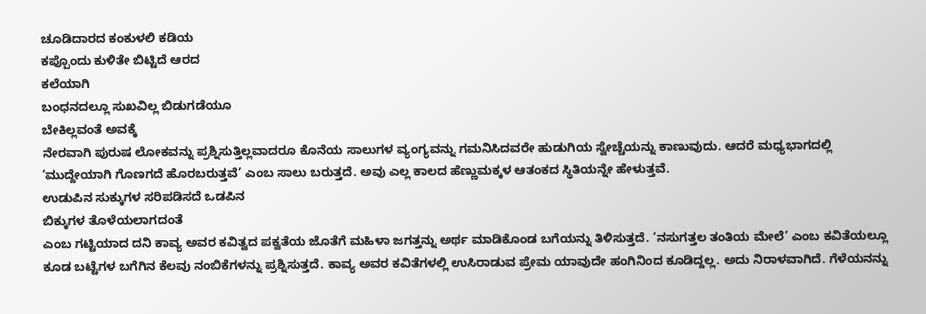ಚೂಡಿದಾರದ ಕಂಕುಳಲಿ ಕಡಿಯ
ಕಪ್ಪೊಂದು ಕುಳಿತೇ ಬಿಟ್ಟಿದೆ ಆರದ
ಕಲೆಯಾಗಿ
ಬಂಧನದಲ್ಲೂ ಸುಖವಿಲ್ಲ ಬಿಡುಗಡೆಯೂ
ಬೇಕಿಲ್ಲವಂತೆ ಅವಕ್ಕೆ
ನೇರವಾಗಿ ಪುರುಷ ಲೋಕವನ್ನು ಪ್ರಶ್ನಿಸುತ್ತಿಲ್ಲವಾದರೂ ಕೊನೆಯ ಸಾಲುಗಳ ವ್ಯಂಗ್ಯವನ್ನು ಗಮನಿಸಿದವರೇ ಹುಡುಗಿಯ ಸ್ವೇಚ್ಚೆಯನ್ನು ಕಾಣುವುದು. ಆದರೆ ಮಧ್ಯಭಾಗದಲ್ಲಿ ‘ಮುದ್ದೇಯಾಗಿ ಗೊಣಗದೆ ಹೊರಬರುತ್ತವೆ’ ಎಂಬ ಸಾಲು ಬರುತ್ತದೆ. ಅವು ಎಲ್ಲ ಕಾಲದ ಹೆಣ್ಣುಮಕ್ಕಳ ಆತಂಕದ ಸ್ಥಿತಿಯನ್ನೇ ಹೇಳುತ್ತವೆ.
ಉಡುಪಿನ ಸುಕ್ಕುಗಳ ಸರಿಪಡಿಸದೆ ಒಡಪಿನ
ಬಿಕ್ಕುಗಳ ತೊಳೆಯಲಾಗದಂತೆ
ಎಂಬ ಗಟ್ಟಿಯಾದ ದನಿ ಕಾವ್ಯ ಅವರ ಕವಿತ್ವದ ಪಕ್ವತೆಯ ಜೊತೆಗೆ ಮಹಿಳಾ ಜಗತ್ತನ್ನು ಅರ್ಥ ಮಾಡಿಕೊಂಡ ಬಗೆಯನ್ನು ತಿಳಿಸುತ್ತದೆ. ‘ನಸುಗತ್ತಲ ತಂತಿಯ ಮೇಲೆ’ ಎಂಬ ಕವಿತೆಯಲ್ಲೂ ಕೂಡ ಬಟ್ಟೆಗಳ ಬಗೆಗಿನ ಕೆಲವು ನಂಬಿಕೆಗಳನ್ನು ಪ್ರಶ್ನಿಸುತ್ತದೆ. ಕಾವ್ಯ ಅವರ ಕವಿತೆಗಳಲ್ಲಿ ಉಸಿರಾಡುವ ಪ್ರೇಮ ಯಾವುದೇ ಹಂಗಿನಿಂದ ಕೂಡಿದ್ದಲ್ಲ. ಅದು ನಿರಾಳವಾಗಿದೆ. ಗೆಳೆಯನನ್ನು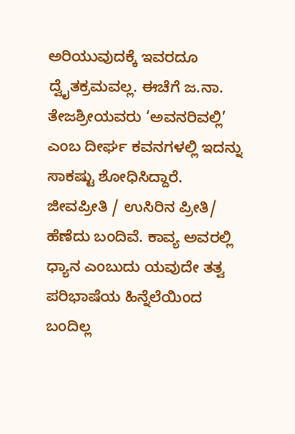ಅರಿಯುವುದಕ್ಕೆ ಇವರದೂ ದ್ವೈತಕ್ರಮವಲ್ಲ. ಈಚೆಗೆ ಜ.ನಾ. ತೇಜಶ್ರೀಯವರು ‘ಅವನರಿವಲ್ಲಿ’ ಎಂಬ ದೀರ್ಘ ಕವನಗಳಲ್ಲಿ ಇದನ್ನು ಸಾಕಷ್ಟು ಶೋಧಿಸಿದ್ದಾರೆ. ಜೀವಪ್ರೀತಿ / ಉಸಿರಿನ ಪ್ರೀತಿ/ ಹೆಣೆದು ಬಂದಿವೆ. ಕಾವ್ಯ ಅವರಲ್ಲಿ ಧ್ಯಾನ ಎಂಬುದು ಯವುದೇ ತತ್ವ ಪರಿಭಾಷೆಯ ಹಿನ್ನೆಲೆಯಿಂದ ಬಂದಿಲ್ಲ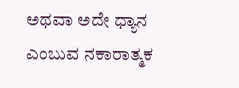ಅಥವಾ ಅದೇ ಧ್ಯಾನ ಎಂಬುವ ನಕಾರಾತ್ಮಕ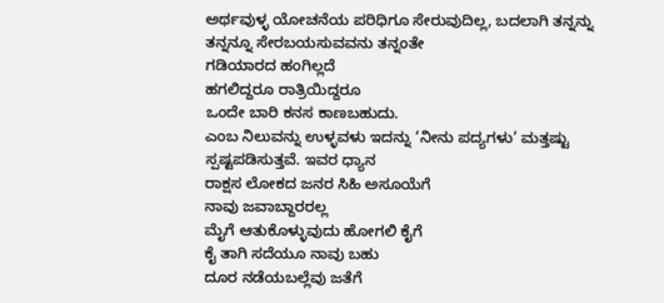ಅರ್ಥವುಳ್ಳ ಯೋಚನೆಯ ಪರಿಧಿಗೂ ಸೇರುವುದಿಲ್ಲ, ಬದಲಾಗಿ ತನ್ನನ್ನು
ತನ್ನನ್ನೂ ಸೇರಬಯಸುವವನು ತನ್ನಂತೇ
ಗಡಿಯಾರದ ಹಂಗಿಲ್ಲದೆ
ಹಗಲಿದ್ದರೂ ರಾತ್ರಿಯಿದ್ದರೂ
ಒಂದೇ ಬಾರಿ ಕನಸ ಕಾಣಬಹುದು.
ಎಂಬ ನಿಲುವನ್ನು ಉಳ್ಳವಳು ಇದನ್ನು ‘ನೀನು ಪದ್ಯಗಳು’ ಮತ್ತಷ್ಟು ಸ್ಪಷ್ಟಪಡಿಸುತ್ತವೆ. ಇವರ ಧ್ಯಾನ
ರಾಕ್ಷಸ ಲೋಕದ ಜನರ ಸಿಹಿ ಅಸೂಯೆಗೆ
ನಾವು ಜವಾಬ್ದಾರರಲ್ಲ
ಮೈಗೆ ಆತುಕೊಳ್ಳುವುದು ಹೋಗಲಿ ಕೈಗೆ
ಕೈ ತಾಗಿ ಸದೆಯೂ ನಾವು ಬಹು
ದೂರ ನಡೆಯಬಲ್ಲೆವು ಜತೆಗೆ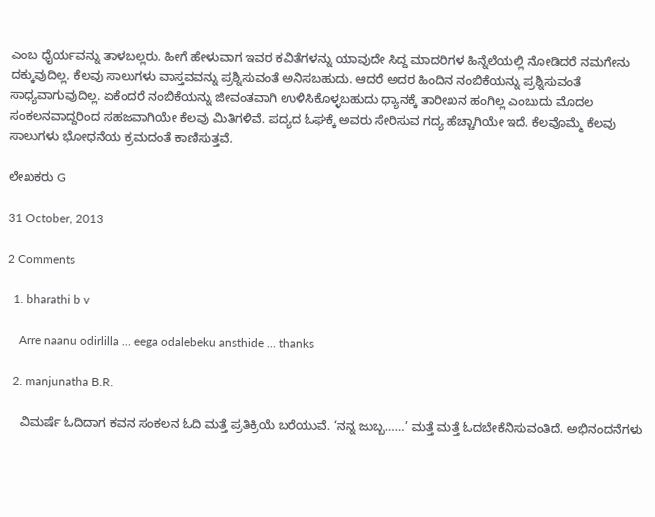ಎಂಬ ಧೈರ್ಯವನ್ನು ತಾಳಬಲ್ಲರು. ಹೀಗೆ ಹೇಳುವಾಗ ಇವರ ಕವಿತೆಗಳನ್ನು ಯಾವುದೇ ಸಿದ್ದ ಮಾದರಿಗಳ ಹಿನ್ನೆಲೆಯಲ್ಲಿ ನೋಡಿದರೆ ನಮಗೇನು ದಕ್ಕುವುದಿಲ್ಲ. ಕೆಲವು ಸಾಲುಗಳು ವಾಸ್ತವವನ್ನು ಪ್ರಶ್ನಿಸುವಂತೆ ಅನಿಸಬಹುದು. ಆದರೆ ಅದರ ಹಿಂದಿನ ನಂಬಿಕೆಯನ್ನು ಪ್ರಶ್ನಿಸುವಂತೆ ಸಾಧ್ಯವಾಗುವುದಿಲ್ಲ. ಏಕೆಂದರೆ ನಂಬಿಕೆಯನ್ನು ಜೀವಂತವಾಗಿ ಉಳಿಸಿಕೊಳ್ಳಬಹುದು ಧ್ಯಾನಕ್ಕೆ ತಾರೀಖನ ಹಂಗಿಲ್ಲ ಎಂಬುದು ಮೊದಲ ಸಂಕಲನವಾದ್ದರಿಂದ ಸಹಜವಾಗಿಯೇ ಕೆಲವು ಮಿತಿಗಳಿವೆ. ಪದ್ಯದ ಓಘಕ್ಕೆ ಅವರು ಸೇರಿಸುವ ಗದ್ಯ ಹೆಚ್ಚಾಗಿಯೇ ಇದೆ. ಕೆಲವೊಮ್ಮೆ ಕೆಲವು ಸಾಲುಗಳು ಭೋಧನೆಯ ಕ್ರಮದಂತೆ ಕಾಣಿಸುತ್ತವೆ.

ಲೇಖಕರು G

31 October, 2013

2 Comments

  1. bharathi b v

    Arre naanu odirlilla … eega odalebeku ansthide … thanks

  2. manjunatha B.R.

    ವಿಮರ್ಷೆ ಓದಿದಾಗ ಕವನ ಸಂಕಲನ ಓದಿ ಮತ್ತೆ ಪ್ರತಿಕ್ರಿಯೆ ಬರೆಯುವೆ. ‘ನನ್ನ ಜುಬ್ಬ……’ ಮತ್ತೆ ಮತ್ತೆ ಓದಬೇಕೆನಿಸುವಂತಿದೆ. ಅಭಿನಂದನೆಗಳು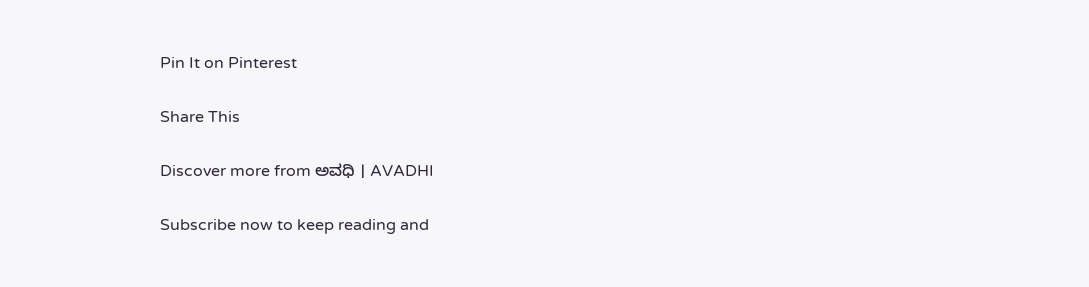Pin It on Pinterest

Share This

Discover more from ಅವಧಿ । AVADHI

Subscribe now to keep reading and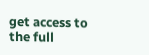get access to the full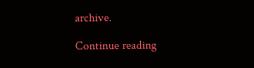archive.

Continue reading